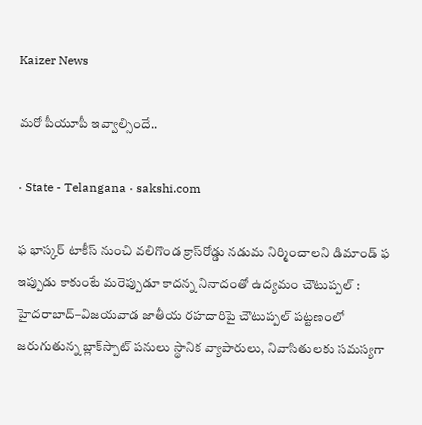Kaizer News

మరో పీయూపీ ఇవ్వాల్సిందే..

· State - Telangana · sakshi.com

ఫ భాస్కర్‌ టాకీస్‌ నుంచి వలిగొండ క్రాస్‌రోడ్డు నడుమ నిర్మించాలని డిమాండ్‌ ఫ ఇప్పుడు కాకుంటే మరెప్పుడూ కాదన్న నినాదంతో ఉద్యమం చౌటుప్పల్‌ : హైదరాబాద్‌–విజయవాడ జాతీయ రహదారిపై చౌటుప్పల్‌ పట్టణంలో జరుగుతున్న బ్లాక్‌స్పాట్‌ పనులు స్థానిక వ్యాపారులు, నివాసితులకు సమస్యగా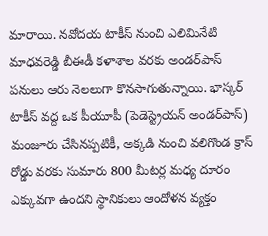మారాయి. నవోదయ టాకీస్‌ నుంచి ఎలిమినేటి మాధవరెడ్డి బీఈడీ కళాశాల వరకు అండర్‌పాస్‌ పనులు ఆరు నెలలుగా కొనసాగుతున్నాయి. భాస్కర్‌ టాకీస్‌ వద్ద ఒక పీయూపీ (పెడెస్ట్రెయన్‌ అండర్‌పాస్‌) మంజూరు చేసినప్పటికీ, అక్కడి నుంచి వలిగొండ క్రాస్‌ రోడ్డు వరకు సుమారు 800 మీటర్ల మధ్య దూరం ఎక్కువగా ఉందని స్థానికులు ఆందోళన వ్యక్తం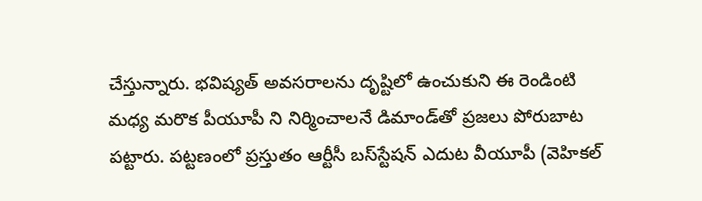చేస్తున్నారు. భవిష్యత్‌ అవసరాలను దృష్టిలో ఉంచుకుని ఈ రెండింటి మధ్య మరొక పీయూపీ ని నిర్మించాలనే డిమాండ్‌తో ప్రజలు పోరుబాట పట్టారు. పట్టణంలో ప్రస్తుతం ఆర్టీసీ బస్‌స్టేషన్‌ ఎదుట వీయూపీ (వెహికల్‌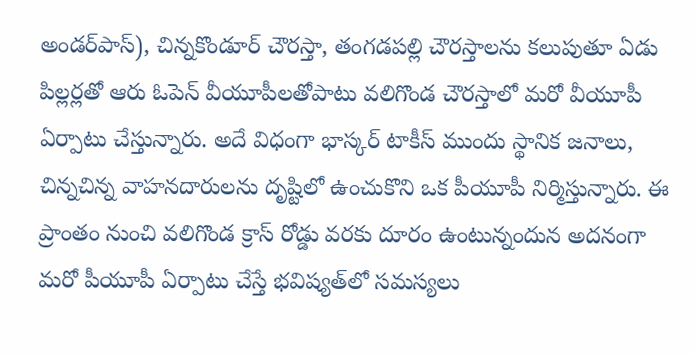అండర్‌పాస్‌), చిన్నకొండూర్‌ చౌరస్తా, తంగడపల్లి చౌరస్తాలను కలుపుతూ ఏడు పిల్లర్లతో ఆరు ఓపెన్‌ వీయూపీలతోపాటు వలిగొండ చౌరస్తాలో మరో వీయూపీ ఏర్పాటు చేస్తున్నారు. అదే విధంగా భాస్కర్‌ టాకీస్‌ ముందు స్థానిక జనాలు, చిన్నచిన్న వాహనదారులను దృష్టిలో ఉంచుకొని ఒక పీయూపీ నిర్మిస్తున్నారు. ఈ ప్రాంతం నుంచి వలిగొండ క్రాస్‌ రోడ్డు వరకు దూరం ఉంటున్నందున అదనంగా మరో పీయూపీ ఏర్పాటు చేస్తే భవిష్యత్‌లో సమస్యలు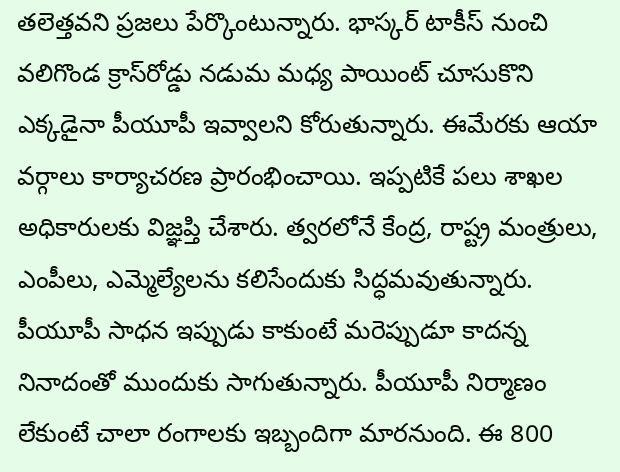తలెత్తవని ప్రజలు పేర్కొంటున్నారు. భాస్కర్‌ టాకీస్‌ నుంచి వలిగొండ క్రాస్‌రోడ్డు నడుమ మధ్య పాయింట్‌ చూసుకొని ఎక్కడైనా పీయూపీ ఇవ్వాలని కోరుతున్నారు. ఈమేరకు ఆయా వర్గాలు కార్యాచరణ ప్రారంభించాయి. ఇప్పటికే పలు శాఖల అధికారులకు విజ్ఞప్తి చేశారు. త్వరలోనే కేంద్ర, రాష్ట్ర మంత్రులు, ఎంపీలు, ఎమ్మెల్యేలను కలిసేందుకు సిద్ధమవుతున్నారు. పీయూపీ సాధన ఇప్పుడు కాకుంటే మరెప్పుడూ కాదన్న నినాదంతో ముందుకు సాగుతున్నారు. పీయూపీ నిర్మాణం లేకుంటే చాలా రంగాలకు ఇబ్బందిగా మారనుంది. ఈ 800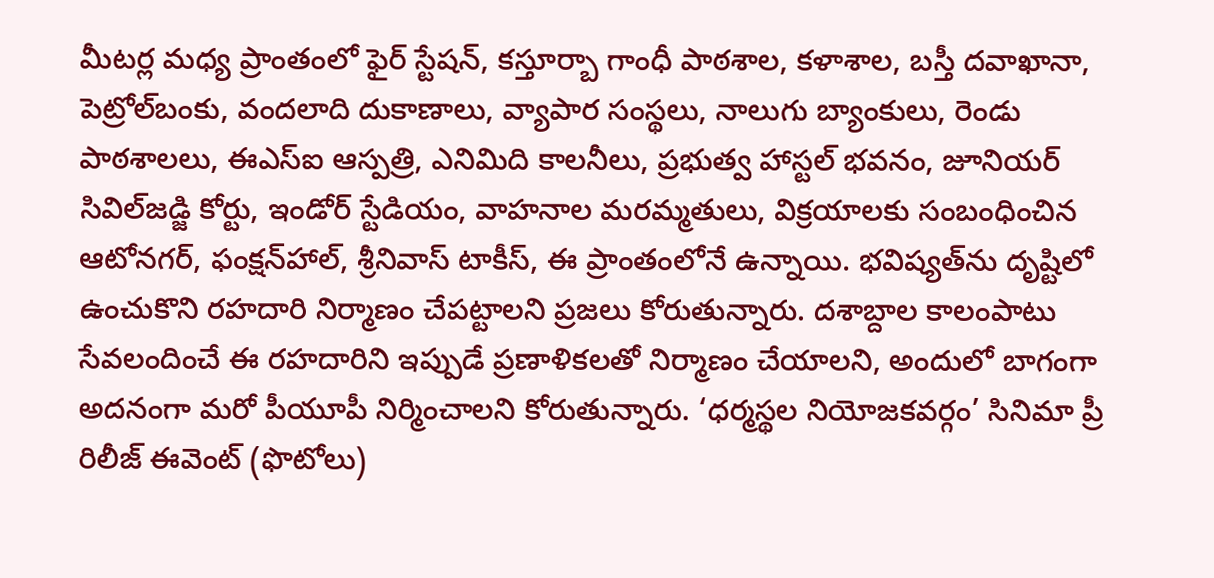మీటర్ల మధ్య ప్రాంతంలో ఫైర్‌ స్టేషన్‌, కస్తూర్బా గాంధీ పాఠశాల, కళాశాల, బస్తీ దవాఖానా, పెట్రోల్‌బంకు, వందలాది దుకాణాలు, వ్యాపార సంస్థలు, నాలుగు బ్యాంకులు, రెండు పాఠశాలలు, ఈఎస్‌ఐ ఆస్పత్రి, ఎనిమిది కాలనీలు, ప్రభుత్వ హాస్టల్‌ భవనం, జూనియర్‌ సివిల్‌జడ్జి కోర్టు, ఇండోర్‌ స్టేడియం, వాహనాల మరమ్మతులు, విక్రయాలకు సంబంధించిన ఆటోనగర్‌, ఫంక్షన్‌హాల్‌, శ్రీనివాస్‌ టాకీస్‌, ఈ ప్రాంతంలోనే ఉన్నాయి. భవిష్యత్‌ను దృష్టిలో ఉంచుకొని రహదారి నిర్మాణం చేపట్టాలని ప్రజలు కోరుతున్నారు. దశాబ్దాల కాలంపాటు సేవలందించే ఈ రహదారిని ఇప్పుడే ప్రణాళికలతో నిర్మాణం చేయాలని, అందులో బాగంగా అదనంగా మరో పీయూపీ నిర్మించాలని కోరుతున్నారు. ‘ధర్మస్థల నియోజకవర్గం’ సినిమా ప్రీ రిలీజ్‌ ఈవెంట్‌ (ఫొటోలు)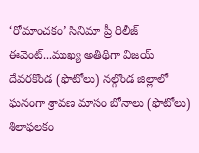‘రోమాంచకం’ సినిమా ప్రీ రిలీజ్‌ ఈవెంట్‌...ముఖ్య అతిథిగా విజయ్‌ దేవరకొండ (ఫొటోలు) నల్గొండ జిల్లాలో ఘనంగా శ్రావణ మాసం బోనాలు (ఫొటోలు) శిలాఫలకం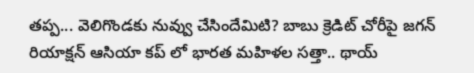తప్ప... వెలిగొండకు నువ్వు చేసిందేమిటి? బాబు క్రెడిట్ చోరీపై జగన్ రియాక్షన్ ఆసియా కప్ లో భారత మహిళల సత్తా.. థాయ్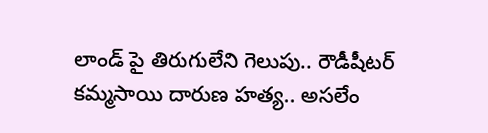లాండ్ పై తిరుగులేని గెలుపు.. రౌడీషీటర్ కమ్మసాయి దారుణ హత్య.. అసలేం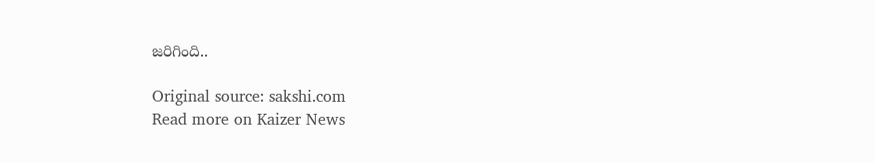జరిగింది..

Original source: sakshi.com
Read more on Kaizer News